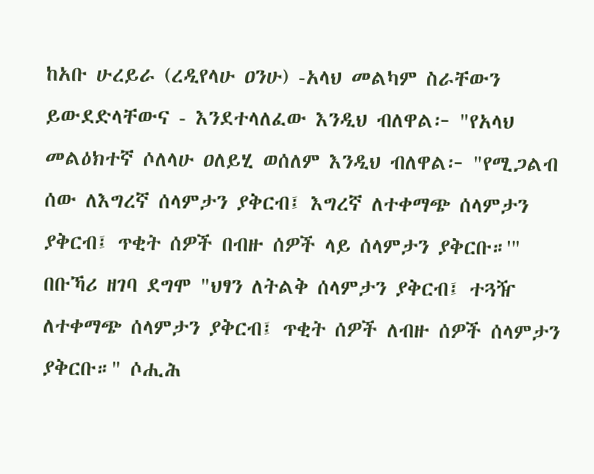ከአቡ ሁረይራ (ረዲየላሁ ዐንሁ) -አላህ መልካም ስራቸውን ይውደድላቸውና - እንደተላለፈው እንዲህ ብለዋል፦ "የአላህ መልዕክተኛ ሶለላሁ ዐለይሂ ወሰለም እንዲህ ብለዋል፦ "የሚጋልብ ሰው ለእግረኛ ሰላምታን ያቅርብ፤ እግረኛ ለተቀማጭ ሰላምታን ያቅርብ፤ ጥቂት ሰዎች በብዙ ሰዎች ላይ ሰላምታን ያቅርቡ።'" በቡኻሪ ዘገባ ደግሞ "ህፃን ለትልቅ ሰላምታን ያቅርብ፤ ተጓዥ ለተቀማጭ ሰላምታን ያቅርብ፤ ጥቂት ሰዎች ለብዙ ሰዎች ሰላምታን ያቅርቡ።" ሶሒሕ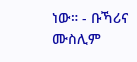ነው። - ቡኻሪና ሙስሊም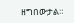ዘግበውታል።